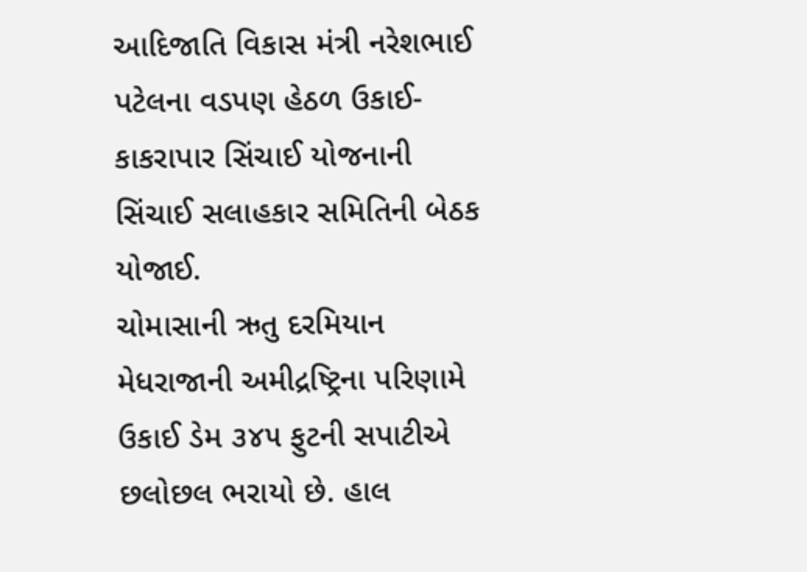આદિજાતિ વિકાસ મંત્રી નરેશભાઈ પટેલના વડપણ હેઠળ ઉકાઈ-કાકરાપાર સિંચાઈ યોજનાની સિંચાઈ સલાહકાર સમિતિની બેઠક યોજાઈ.
ચોમાસાની ઋતુ દરમિયાન મેધરાજાની અમીદ્રષ્ટ્રિના પરિણામે ઉકાઈ ડેમ ૩૪૫ ફુટની સપાટીએ છલોછલ ભરાયો છે. હાલ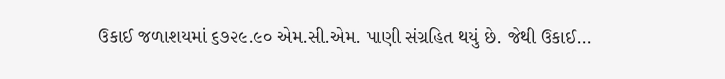ઉકાઈ જળાશયમાં ૬૭૨૯.૯૦ એમ.સી.એમ. પાણી સંગ્રહિત થયું છે. જેથી ઉકાઈ...